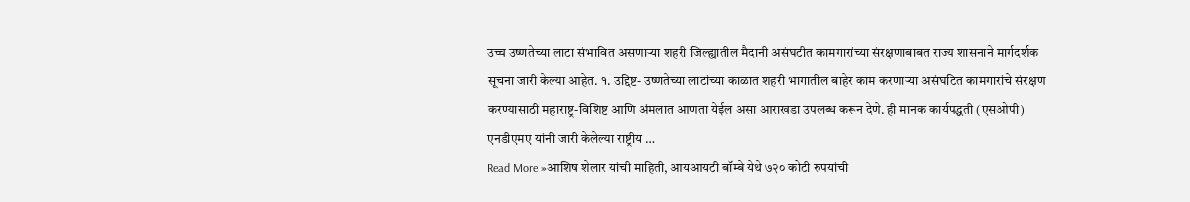उच्च उष्णतेच्या लाटा संभावित असणाऱ्या शहरी जिल्ह्यातील मैदानी असंघटीत कामगारांच्या संरक्षणाबाबत राज्य शासनाने मार्गदर्शक सूचना जारी केल्या आहेत. १. उद्दिष्ट- उष्णतेच्या लाटांच्या काळात शहरी भागातील बाहेर काम करणाऱ्या असंघटित कामगारांचे संरक्षण करण्यासाठी महाराष्ट्र-विशिष्ट आणि अंमलात आणता येईल असा आराखडा उपलब्ध करून देणे. ही मानक कार्यपद्धती (एसओपी) एनडीएमए यांनी जारी केलेल्या राष्ट्रीय …
Read More »आशिष शेलार यांची माहिती, आयआयटी बॉम्बे येथे ७२० कोटी रुपयांची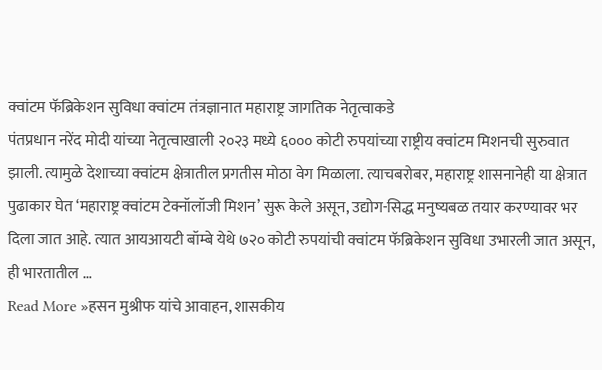क्वांटम फॅब्रिकेशन सुविधा क्वांटम तंत्रज्ञानात महाराष्ट्र जागतिक नेतृत्वाकडे
पंतप्रधान नरेंद मोदी यांच्या नेतृत्वाखाली २०२३ मध्ये ६००० कोटी रुपयांच्या राष्ट्रीय क्वांटम मिशनची सुरुवात झाली. त्यामुळे देशाच्या क्वांटम क्षेत्रातील प्रगतीस मोठा वेग मिळाला. त्याचबरोबर, महाराष्ट्र शासनानेही या क्षेत्रात पुढाकार घेत ‘महाराष्ट्र क्वांटम टेक्नॉलॉजी मिशन’ सुरू केले असून, उद्योग-सिद्ध मनुष्यबळ तयार करण्यावर भर दिला जात आहे. त्यात आयआयटी बॉम्बे येथे ७२० कोटी रुपयांची क्वांटम फॅब्रिकेशन सुविधा उभारली जात असून, ही भारतातील …
Read More »हसन मुश्रीफ यांचे आवाहन, शासकीय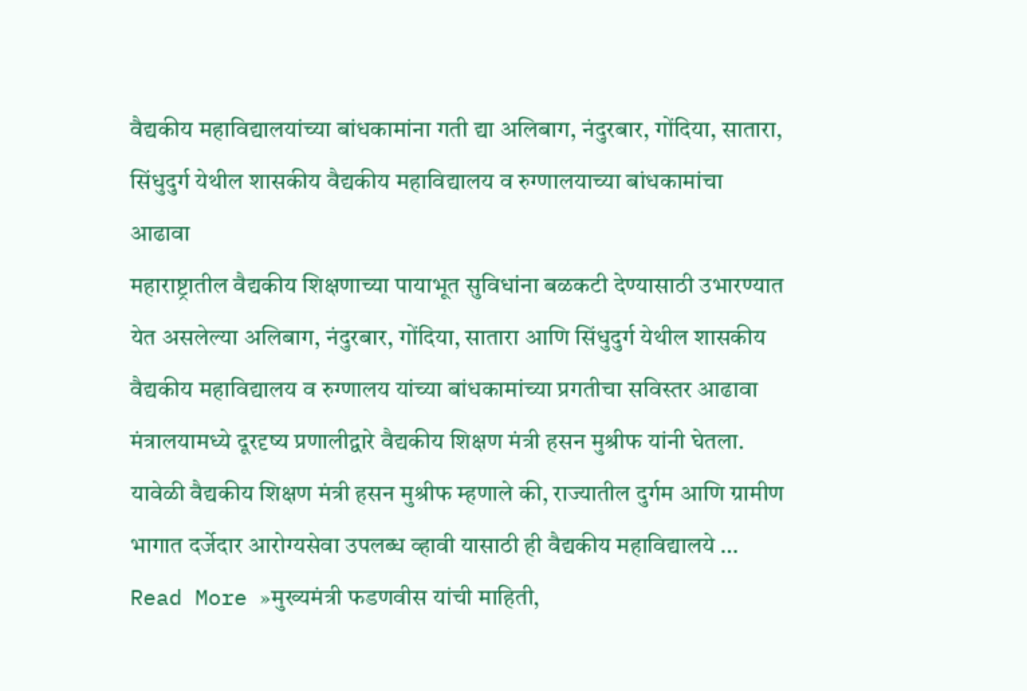वैद्यकीय महाविद्यालयांच्या बांधकामांना गती द्या अलिबाग, नंदुरबार, गोंदिया, सातारा, सिंधुदुर्ग येथील शासकीय वैद्यकीय महाविद्यालय व रुग्णालयाच्या बांधकामांचा आढावा
महाराष्ट्रातील वैद्यकीय शिक्षणाच्या पायाभूत सुविधांना बळकटी देण्यासाठी उभारण्यात येत असलेल्या अलिबाग, नंदुरबार, गोंदिया, सातारा आणि सिंधुदुर्ग येथील शासकीय वैद्यकीय महाविद्यालय व रुग्णालय यांच्या बांधकामांच्या प्रगतीचा सविस्तर आढावा मंत्रालयामध्ये दूरदृष्य प्रणालीद्वारे वैद्यकीय शिक्षण मंत्री हसन मुश्रीफ यांनी घेतला. यावेळी वैद्यकीय शिक्षण मंत्री हसन मुश्रीफ म्हणाले की, राज्यातील दुर्गम आणि ग्रामीण भागात दर्जेदार आरोग्यसेवा उपलब्ध व्हावी यासाठी ही वैद्यकीय महाविद्यालये …
Read More »मुख्यमंत्री फडणवीस यांची माहिती,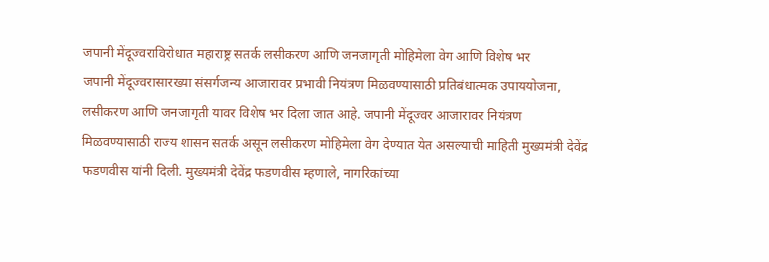जपानी मेंदूज्वराविरोधात महाराष्ट्र सतर्क लसीकरण आणि जनजागृती मोहिमेला वेग आणि विशेष भर
जपानी मेंदूज्वरासारख्या संसर्गजन्य आजारावर प्रभावी नियंत्रण मिळवण्यासाठी प्रतिबंधात्मक उपाययोजना, लसीकरण आणि जनजागृती यावर विशेष भर दिला जात आहे. जपानी मेंदूज्वर आजारावर नियंत्रण मिळवण्यासाठी राज्य शासन सतर्क असून लसीकरण मोहिमेला वेग देण्यात येत असल्याची माहिती मुख्यमंत्री देवेंद्र फडणवीस यांनी दिली. मुख्यमंत्री देवेंद्र फडणवीस म्हणाले, नागरिकांच्या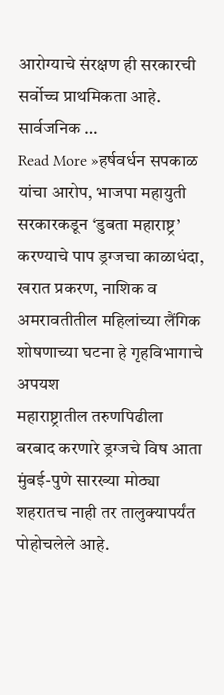आरोग्याचे संरक्षण ही सरकारची सर्वोच्च प्राथमिकता आहे. सार्वजनिक …
Read More »हर्षवर्धन सपकाळ यांचा आरोप, भाजपा महायुती सरकारकडून ‘डुबता महाराष्ट्र’ करण्याचे पाप ड्रग्जचा काळाधंदा, खरात प्रकरण, नाशिक व अमरावतीतील महिलांच्या लैंगिक शोषणाच्या घटना हे गृहविभागाचे अपयश
महाराष्ट्रातील तरुणपिढीला बरबाद करणारे ड्रग्जचे विष आता मुंबई-पुणे सारख्या मोठ्या शहरातच नाही तर तालुक्यापर्यंत पोहोचलेले आहे.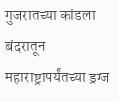गुजरातच्या कांडला बंदरातून महाराष्ट्रापर्यंतच्या ड्रग्ज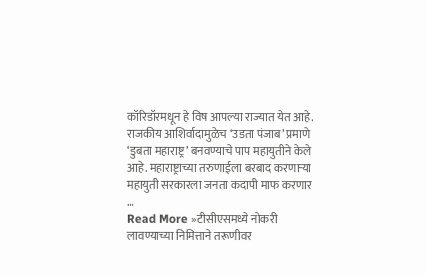कॉरिडॉरमधून हे विष आपल्या राज्यात येत आहे. राजकीय आशिर्वादामुळेच ‘उडता पंजाब’ प्रमाणे ‘डुबता महाराष्ट्र’ बनवण्याचे पाप महायुतीने केले आहे. महाराष्ट्राच्या तरुणाईला बरबाद करणाऱ्या महायुती सरकारला जनता कदापी माफ करणार …
Read More »टीसीएसमध्ये नोकरी लावण्याच्या निमित्ताने तरूणीवर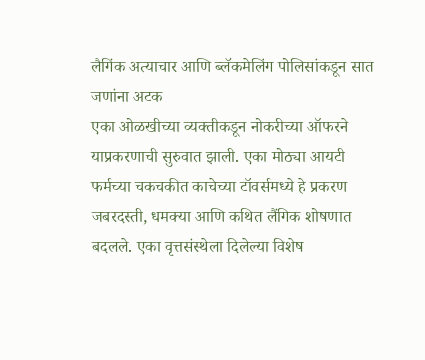लैगिंक अत्याचार आणि ब्लॅकमेलिंग पोलिसांकडून सात जणांना अटक
एका ओळखीच्या व्यक्तीकडून नोकरीच्या ऑफरने याप्रकरणाची सुरुवात झाली. एका मोठ्या आयटी फर्मच्या चकचकीत काचेच्या टॉवर्समध्ये हे प्रकरण जबरदस्ती, धमक्या आणि कथित लैंगिक शोषणात बदलले. एका वृत्तसंस्थेला दिलेल्या विशेष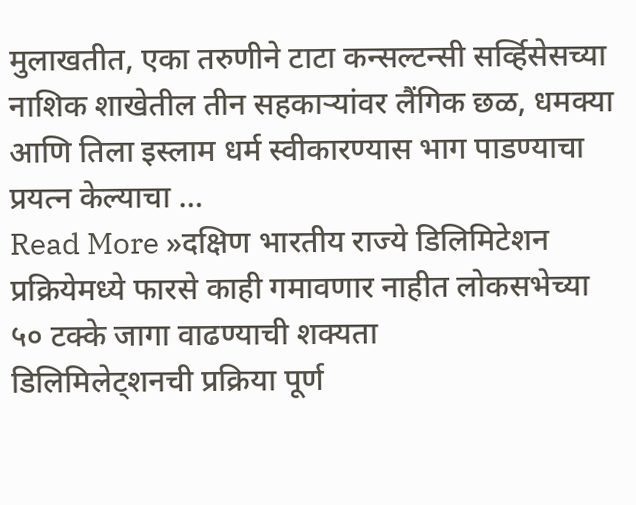मुलाखतीत, एका तरुणीने टाटा कन्सल्टन्सी सर्व्हिसेसच्या नाशिक शाखेतील तीन सहकाऱ्यांवर लैंगिक छळ, धमक्या आणि तिला इस्लाम धर्म स्वीकारण्यास भाग पाडण्याचा प्रयत्न केल्याचा …
Read More »दक्षिण भारतीय राज्ये डिलिमिटेशन प्रक्रियेमध्ये फारसे काही गमावणार नाहीत लोकसभेच्या ५० टक्के जागा वाढण्याची शक्यता
डिलिमिलेट्शनची प्रक्रिया पूर्ण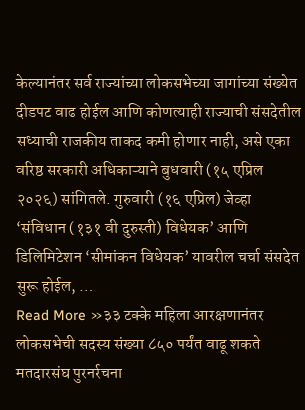केल्यानंतर सर्व राज्यांच्या लोकसभेच्या जागांच्या संख्येत दीडपट वाढ होईल आणि कोणत्याही राज्याची संसदेतील सध्याची राजकीय ताकद कमी होणार नाही, असे एका वरिष्ठ सरकारी अधिकाऱ्याने बुधवारी (१५ एप्रिल २०२६) सांगितले. गुरुवारी (१६ एप्रिल) जेव्हा ‘संविधान (१३१ वी दुरुस्ती) विधेयक’ आणि डिलिमिटेशन ‘सीमांकन विधेयक’ यावरील चर्चा संसदेत सुरू होईल, …
Read More »३३ टक्के महिला आरक्षणानंतर लोकसभेची सदस्य संख्या ८५० पर्यंत वाढू शकते मतदारसंघ पुरनर्रचना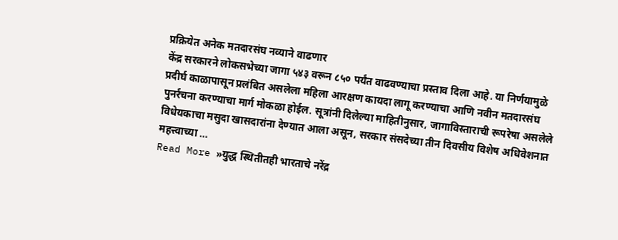प्रक्रियेत अनेक मतदारसंघ नव्याने वाढणार
केंद्र सरकारने लोकसभेच्या जागा ५४३ वरून ८५० पर्यंत वाढवण्याचा प्रस्ताव दिला आहे. या निर्णयामुळे प्रदीर्घ काळापासून प्रलंबित असलेला महिला आरक्षण कायदा लागू करण्याचा आणि नवीन मतदारसंघ पुनर्रचना करण्याचा मार्ग मोकळा होईल. सूत्रांनी दिलेल्या माहितीनुसार, जागाविस्ताराची रूपरेषा असलेले विधेयकाचा मसुदा खासदारांना देण्यात आला असून, सरकार संसदेच्या तीन दिवसीय विशेष अधिवेशनात महत्त्वाच्या …
Read More »युद्ध स्थितीतही भारताचे नरेंद्र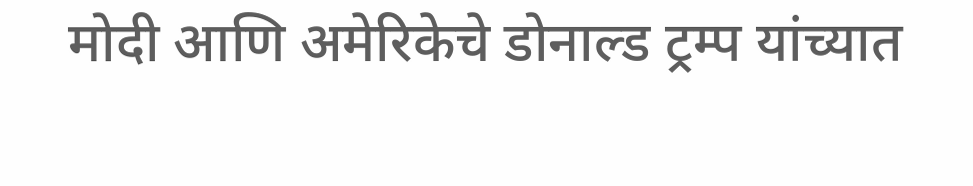मोदी आणि अमेरिकेचे डोनाल्ड ट्रम्प यांच्यात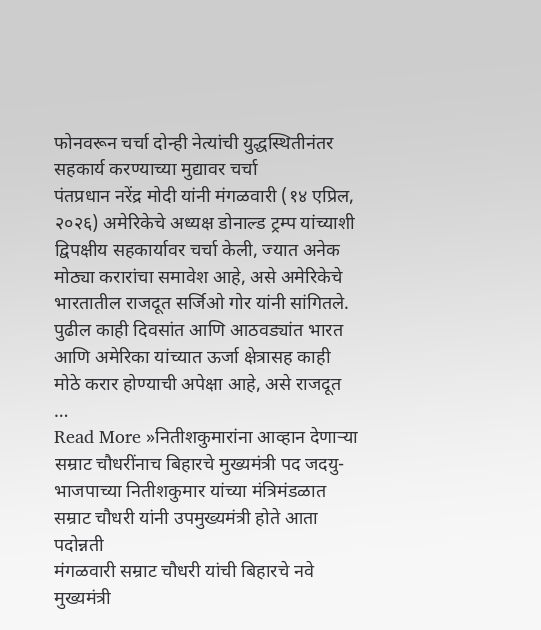फोनवरून चर्चा दोन्ही नेत्यांची युद्धस्थितीनंतर सहकार्य करण्याच्या मुद्यावर चर्चा
पंतप्रधान नरेंद्र मोदी यांनी मंगळवारी (१४ एप्रिल, २०२६) अमेरिकेचे अध्यक्ष डोनाल्ड ट्रम्प यांच्याशी द्विपक्षीय सहकार्यावर चर्चा केली, ज्यात अनेक मोठ्या करारांचा समावेश आहे, असे अमेरिकेचे भारतातील राजदूत सर्जिओ गोर यांनी सांगितले. पुढील काही दिवसांत आणि आठवड्यांत भारत आणि अमेरिका यांच्यात ऊर्जा क्षेत्रासह काही मोठे करार होण्याची अपेक्षा आहे, असे राजदूत …
Read More »नितीशकुमारांना आव्हान देणाऱ्या सम्राट चौधरींनाच बिहारचे मुख्यमंत्री पद जदयु-भाजपाच्या नितीशकुमार यांच्या मंत्रिमंडळात सम्राट चौधरी यांनी उपमुख्यमंत्री होते आता पदोन्नती
मंगळवारी सम्राट चौधरी यांची बिहारचे नवे मुख्यमंत्री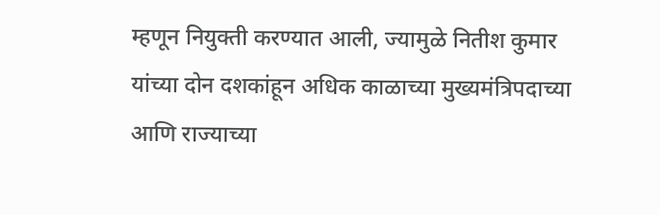म्हणून नियुक्ती करण्यात आली, ज्यामुळे नितीश कुमार यांच्या दोन दशकांहून अधिक काळाच्या मुख्यमंत्रिपदाच्या आणि राज्याच्या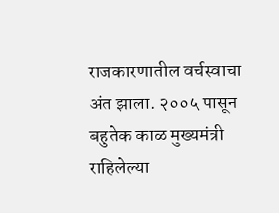राजकारणातील वर्चस्वाचा अंत झाला. २००५ पासून बहुतेक काळ मुख्यमंत्री राहिलेल्या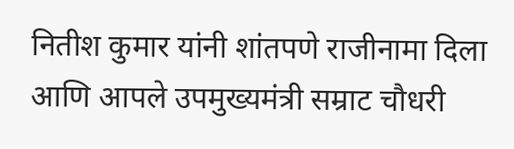नितीश कुमार यांनी शांतपणे राजीनामा दिला आणि आपले उपमुख्यमंत्री सम्राट चौधरी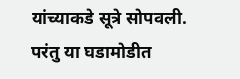यांच्याकडे सूत्रे सोपवली. परंतु या घडामोडीत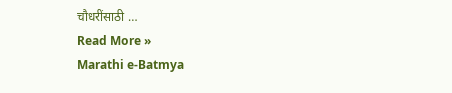चौधरींसाठी …
Read More »
Marathi e-Batmya